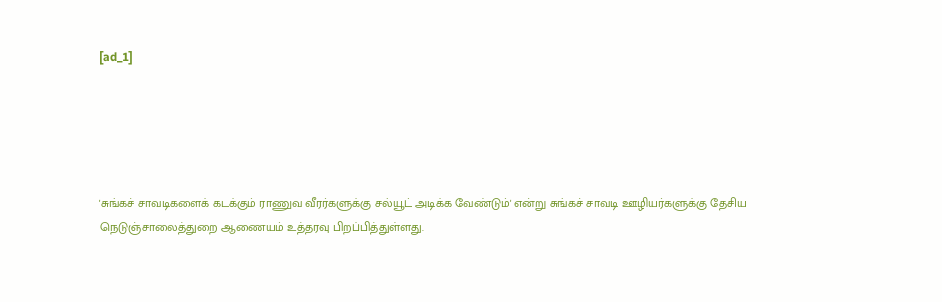[ad_1]





'சுங்கச் சாவடிகளைக் கடக்கும் ராணுவ வீரர்களுக்கு சல்யூட் அடிக்க வேண்டும்' என்று சுங்கச் சாவடி ஊழியர்களுக்கு தேசிய நெடுஞ்சாலைத்துறை ஆணையம் உத்தரவு பிறப்பித்துள்ளது.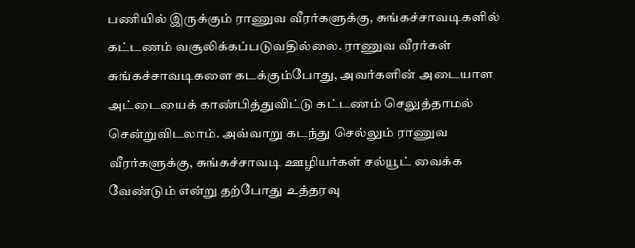பணியில் இருக்கும் ராணுவ வீரர்களுக்கு, சுங்கச்சாவடிகளில் கட்டணம் வசூலிக்கப்படுவதில்லை. ராணுவ வீரர்கள் சுங்கச்சாவடிகளை கடக்கும்போது, அவர்களின் அடையாள அட்டையைக் காண்பித்துவிட்டு கட்டணம் செலுத்தாமல் சென்றுவிடலாம். அவ்வாறு கடந்து செல்லும் ராணுவ வீரர்களுக்கு, சுங்கச்சாவடி ஊழியர்கள் சல்யூட் வைக்க வேண்டும் என்று தற்போது உத்தரவு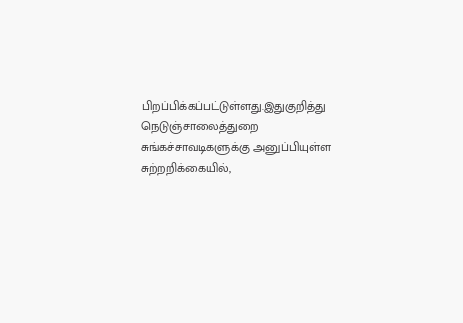பிறப்பிக்கப்பட்டுள்ளது.இதுகுறித்து நெடுஞ்சாலைத்துறை சுங்கச்சாவடிகளுக்கு அனுப்பியுள்ள சுற்றறிக்கையில்,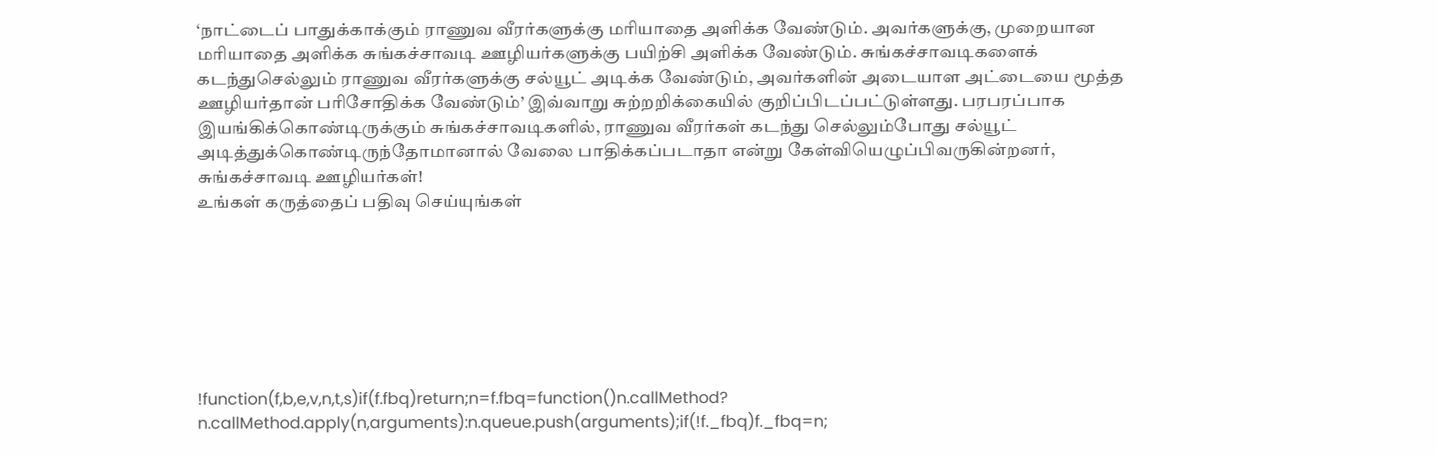‘நாட்டைப் பாதுக்காக்கும் ராணுவ வீரர்களுக்கு மரியாதை அளிக்க வேண்டும். அவர்களுக்கு, முறையான மரியாதை அளிக்க சுங்கச்சாவடி ஊழியர்களுக்கு பயிற்சி அளிக்க வேண்டும். சுங்கச்சாவடிகளைக் கடந்துசெல்லும் ராணுவ வீரர்களுக்கு சல்யூட் அடிக்க வேண்டும், அவர்களின் அடையாள அட்டையை மூத்த ஊழியர்தான் பரிசோதிக்க வேண்டும்’ இவ்வாறு சுற்றறிக்கையில் குறிப்பிடப்பட்டுள்ளது. பரபரப்பாக இயங்கிக்கொண்டிருக்கும் சுங்கச்சாவடிகளில், ராணுவ வீரர்கள் கடந்து செல்லும்போது சல்யூட் அடித்துக்கொண்டிருந்தோமானால் வேலை பாதிக்கப்படாதா என்று கேள்வியெழுப்பிவருகின்றனர், சுங்கச்சாவடி ஊழியர்கள்!
உங்கள் கருத்தைப் பதிவு செய்யுங்கள்







!function(f,b,e,v,n,t,s)if(f.fbq)return;n=f.fbq=function()n.callMethod?
n.callMethod.apply(n,arguments):n.queue.push(arguments);if(!f._fbq)f._fbq=n;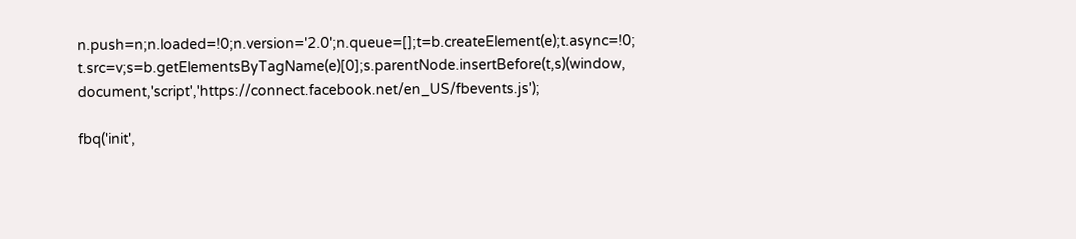n.push=n;n.loaded=!0;n.version='2.0';n.queue=[];t=b.createElement(e);t.async=!0;
t.src=v;s=b.getElementsByTagName(e)[0];s.parentNode.insertBefore(t,s)(window,
document,'script','https://connect.facebook.net/en_US/fbevents.js');

fbq('init',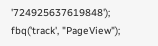'724925637619848');
fbq('track', "PageView");